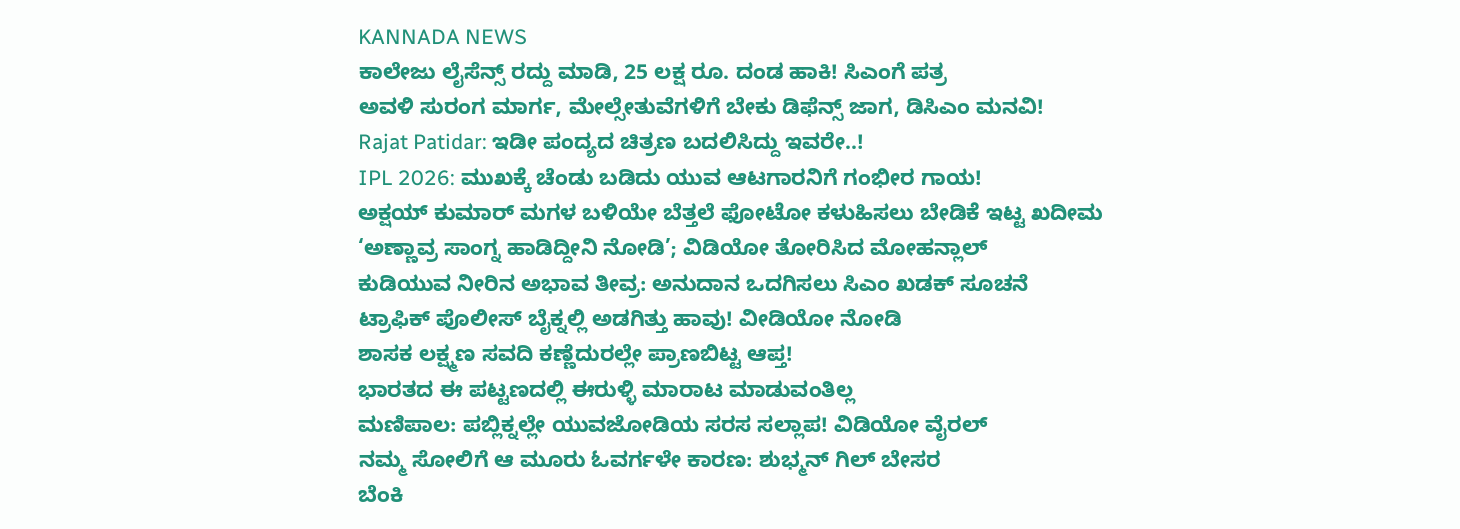KANNADA NEWS
ಕಾಲೇಜು ಲೈಸೆನ್ಸ್ ರದ್ದು ಮಾಡಿ, 25 ಲಕ್ಷ ರೂ. ದಂಡ ಹಾಕಿ! ಸಿಎಂಗೆ ಪತ್ರ
ಅವಳಿ ಸುರಂಗ ಮಾರ್ಗ, ಮೇಲ್ಸೇತುವೆಗಳಿಗೆ ಬೇಕು ಡಿಫೆನ್ಸ್ ಜಾಗ, ಡಿಸಿಎಂ ಮನವಿ!
Rajat Patidar: ಇಡೀ ಪಂದ್ಯದ ಚಿತ್ರಣ ಬದಲಿಸಿದ್ದು ಇವರೇ..!
IPL 2026: ಮುಖಕ್ಕೆ ಚೆಂಡು ಬಡಿದು ಯುವ ಆಟಗಾರನಿಗೆ ಗಂಭೀರ ಗಾಯ!
ಅಕ್ಷಯ್ ಕುಮಾರ್ ಮಗಳ ಬಳಿಯೇ ಬೆತ್ತಲೆ ಫೋಟೋ ಕಳುಹಿಸಲು ಬೇಡಿಕೆ ಇಟ್ಟ ಖದೀಮ
‘ಅಣ್ಣಾವ್ರ ಸಾಂಗ್ನ ಹಾಡಿದ್ದೀನಿ ನೋಡಿ’; ವಿಡಿಯೋ ತೋರಿಸಿದ ಮೋಹನ್ಲಾಲ್
ಕುಡಿಯುವ ನೀರಿನ ಅಭಾವ ತೀವ್ರ: ಅನುದಾನ ಒದಗಿಸಲು ಸಿಎಂ ಖಡಕ್ ಸೂಚನೆ
ಟ್ರಾಫಿಕ್ ಪೊಲೀಸ್ ಬೈಕ್ನಲ್ಲಿ ಅಡಗಿತ್ತು ಹಾವು! ವೀಡಿಯೋ ನೋಡಿ
ಶಾಸಕ ಲಕ್ಷ್ಮಣ ಸವದಿ ಕಣ್ಣೆದುರಲ್ಲೇ ಪ್ರಾಣಬಿಟ್ಟ ಆಪ್ತ!
ಭಾರತದ ಈ ಪಟ್ಟಣದಲ್ಲಿ ಈರುಳ್ಳಿ ಮಾರಾಟ ಮಾಡುವಂತಿಲ್ಲ
ಮಣಿಪಾಲ: ಪಬ್ಲಿಕ್ನಲ್ಲೇ ಯುವಜೋಡಿಯ ಸರಸ ಸಲ್ಲಾಪ! ವಿಡಿಯೋ ವೈರಲ್
ನಮ್ಮ ಸೋಲಿಗೆ ಆ ಮೂರು ಓವರ್ಗಳೇ ಕಾರಣ: ಶುಭ್ಮನ್ ಗಿಲ್ ಬೇಸರ
ಬೆಂಕಿ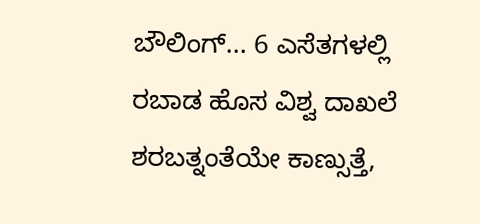ಬೌಲಿಂಗ್... 6 ಎಸೆತಗಳಲ್ಲಿ ರಬಾಡ ಹೊಸ ವಿಶ್ವ ದಾಖಲೆ
ಶರಬತ್ನಂತೆಯೇ ಕಾಣ್ಸುತ್ತೆ,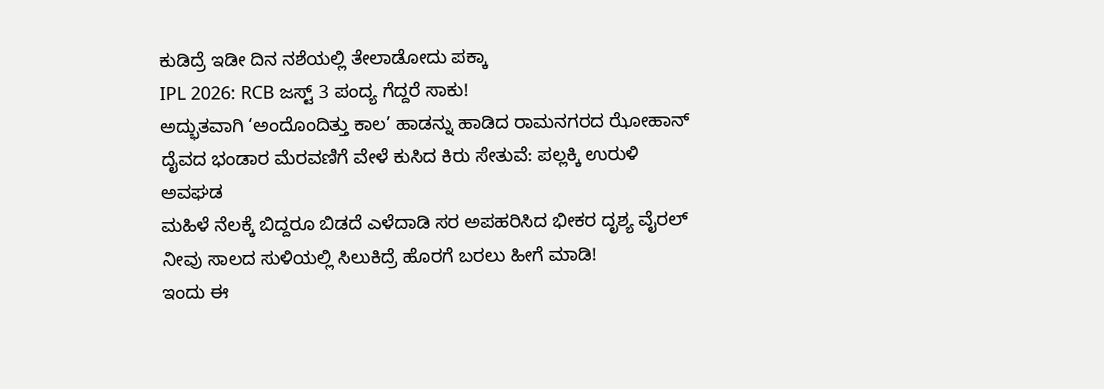ಕುಡಿದ್ರೆ ಇಡೀ ದಿನ ನಶೆಯಲ್ಲಿ ತೇಲಾಡೋದು ಪಕ್ಕಾ
IPL 2026: RCB ಜಸ್ಟ್ 3 ಪಂದ್ಯ ಗೆದ್ದರೆ ಸಾಕು!
ಅದ್ಭುತವಾಗಿ ‘ಅಂದೊಂದಿತ್ತು ಕಾಲ’ ಹಾಡನ್ನು ಹಾಡಿದ ರಾಮನಗರದ ಝೋಹಾನ್
ದೈವದ ಭಂಡಾರ ಮೆರವಣಿಗೆ ವೇಳೆ ಕುಸಿದ ಕಿರು ಸೇತುವೆ: ಪಲ್ಲಕ್ಕಿ ಉರುಳಿ ಅವಘಡ
ಮಹಿಳೆ ನೆಲಕ್ಕೆ ಬಿದ್ದರೂ ಬಿಡದೆ ಎಳೆದಾಡಿ ಸರ ಅಪಹರಿಸಿದ ಭೀಕರ ದೃಶ್ಯ ವೈರಲ್
ನೀವು ಸಾಲದ ಸುಳಿಯಲ್ಲಿ ಸಿಲುಕಿದ್ರೆ ಹೊರಗೆ ಬರಲು ಹೀಗೆ ಮಾಡಿ!
ಇಂದು ಈ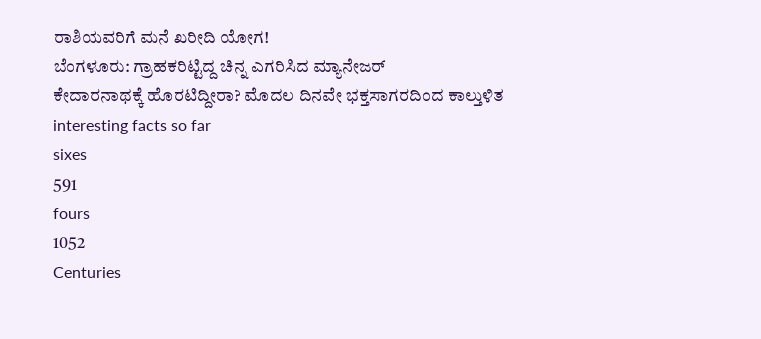ರಾಶಿಯವರಿಗೆ ಮನೆ ಖರೀದಿ ಯೋಗ!
ಬೆಂಗಳೂರು: ಗ್ರಾಹಕರಿಟ್ಟಿದ್ದ ಚಿನ್ನ ಎಗರಿಸಿದ ಮ್ಯಾನೇಜರ್
ಕೇದಾರನಾಥಕ್ಕೆ ಹೊರಟಿದ್ದೀರಾ? ಮೊದಲ ದಿನವೇ ಭಕ್ತಸಾಗರದಿಂದ ಕಾಲ್ತುಳಿತ
interesting facts so far
sixes
591
fours
1052
Centuries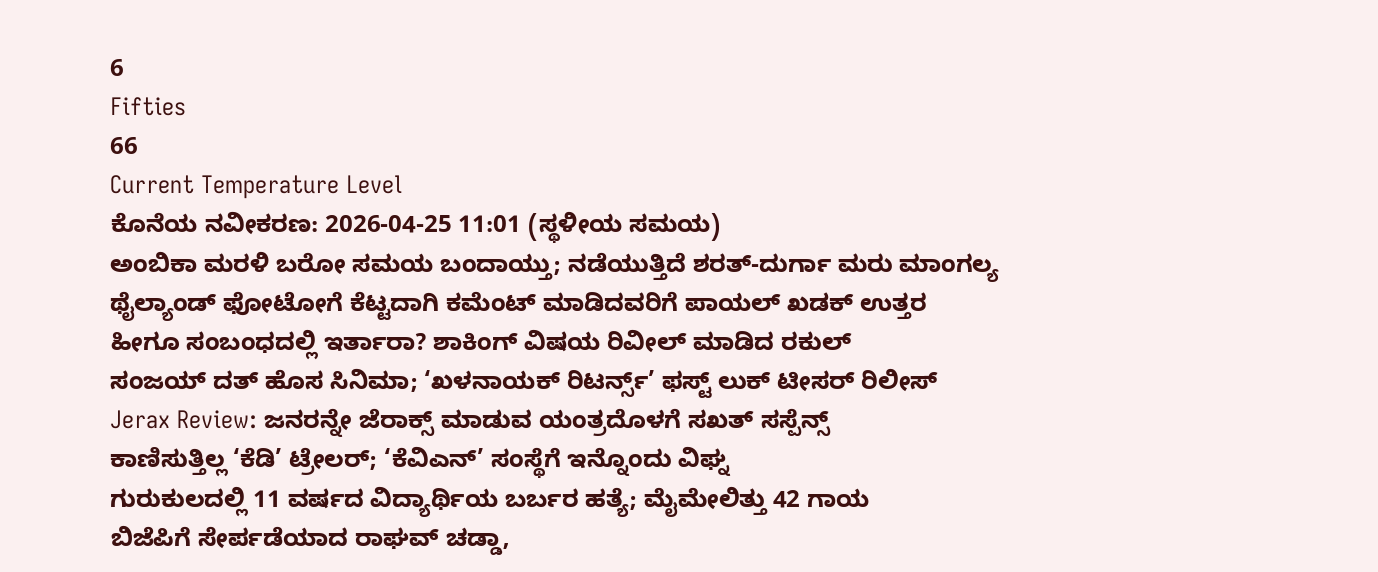6
Fifties
66
Current Temperature Level
ಕೊನೆಯ ನವೀಕರಣ: 2026-04-25 11:01 (ಸ್ಥಳೀಯ ಸಮಯ)
ಅಂಬಿಕಾ ಮರಳಿ ಬರೋ ಸಮಯ ಬಂದಾಯ್ತು; ನಡೆಯುತ್ತಿದೆ ಶರತ್-ದುರ್ಗಾ ಮರು ಮಾಂಗಲ್ಯ
ಥೈಲ್ಯಾಂಡ್ ಫೋಟೋಗೆ ಕೆಟ್ಟದಾಗಿ ಕಮೆಂಟ್ ಮಾಡಿದವರಿಗೆ ಪಾಯಲ್ ಖಡಕ್ ಉತ್ತರ
ಹೀಗೂ ಸಂಬಂಧದಲ್ಲಿ ಇರ್ತಾರಾ? ಶಾಕಿಂಗ್ ವಿಷಯ ರಿವೀಲ್ ಮಾಡಿದ ರಕುಲ್
ಸಂಜಯ್ ದತ್ ಹೊಸ ಸಿನಿಮಾ; ‘ಖಳನಾಯಕ್ ರಿಟರ್ನ್ಸ್’ ಫಸ್ಟ್ ಲುಕ್ ಟೀಸರ್ ರಿಲೀಸ್
Jerax Review: ಜನರನ್ನೇ ಜೆರಾಕ್ಸ್ ಮಾಡುವ ಯಂತ್ರದೊಳಗೆ ಸಖತ್ ಸಸ್ಪೆನ್ಸ್
ಕಾಣಿಸುತ್ತಿಲ್ಲ ‘ಕೆಡಿ’ ಟ್ರೇಲರ್; ‘ಕೆವಿಎನ್’ ಸಂಸ್ಥೆಗೆ ಇನ್ನೊಂದು ವಿಘ್ನ
ಗುರುಕುಲದಲ್ಲಿ 11 ವರ್ಷದ ವಿದ್ಯಾರ್ಥಿಯ ಬರ್ಬರ ಹತ್ಯೆ; ಮೈಮೇಲಿತ್ತು 42 ಗಾಯ
ಬಿಜೆಪಿಗೆ ಸೇರ್ಪಡೆಯಾದ ರಾಘವ್ ಚಡ್ಡಾ,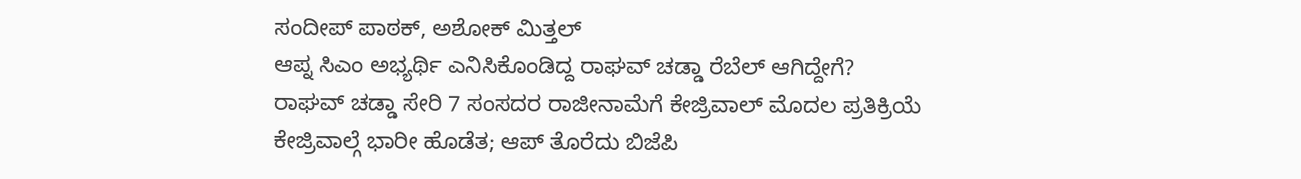ಸಂದೀಪ್ ಪಾಠಕ್, ಅಶೋಕ್ ಮಿತ್ತಲ್
ಆಪ್ನ ಸಿಎಂ ಅಭ್ಯರ್ಥಿ ಎನಿಸಿಕೊಂಡಿದ್ದ ರಾಘವ್ ಚಡ್ಡಾ ರೆಬೆಲ್ ಆಗಿದ್ದೇಗೆ?
ರಾಘವ್ ಚಡ್ಡಾ ಸೇರಿ 7 ಸಂಸದರ ರಾಜೀನಾಮೆಗೆ ಕೇಜ್ರಿವಾಲ್ ಮೊದಲ ಪ್ರತಿಕ್ರಿಯೆ
ಕೇಜ್ರಿವಾಲ್ಗೆ ಭಾರೀ ಹೊಡೆತ; ಆಪ್ ತೊರೆದು ಬಿಜೆಪಿ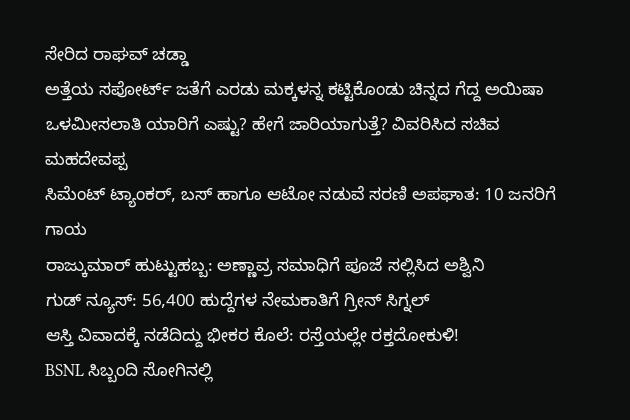ಸೇರಿದ ರಾಘವ್ ಚಡ್ಡಾ
ಅತ್ತೆಯ ಸಪೋರ್ಟ್ ಜತೆಗೆ ಎರಡು ಮಕ್ಕಳನ್ನ ಕಟ್ಟಿಕೊಂಡು ಚಿನ್ನದ ಗೆದ್ದ ಅಯಿಷಾ
ಒಳಮೀಸಲಾತಿ ಯಾರಿಗೆ ಎಷ್ಟು? ಹೇಗೆ ಜಾರಿಯಾಗುತ್ತೆ? ವಿವರಿಸಿದ ಸಚಿವ ಮಹದೇವಪ್ಪ
ಸಿಮೆಂಟ್ ಟ್ಯಾಂಕರ್, ಬಸ್ ಹಾಗೂ ಆಟೋ ನಡುವೆ ಸರಣಿ ಅಪಘಾತ: 10 ಜನರಿಗೆ ಗಾಯ
ರಾಜ್ಕುಮಾರ್ ಹುಟ್ಟುಹಬ್ಬ: ಅಣ್ಣಾವ್ರ ಸಮಾಧಿಗೆ ಪೂಜೆ ಸಲ್ಲಿಸಿದ ಅಶ್ವಿನಿ
ಗುಡ್ ನ್ಯೂಸ್: 56,400 ಹುದ್ದೆಗಳ ನೇಮಕಾತಿಗೆ ಗ್ರೀನ್ ಸಿಗ್ನಲ್
ಆಸ್ತಿ ವಿವಾದಕ್ಕೆ ನಡೆದಿದ್ದು ಭೀಕರ ಕೊಲೆ: ರಸ್ತೆಯಲ್ಲೇ ರಕ್ತದೋಕುಳಿ!
BSNL ಸಿಬ್ಬಂದಿ ಸೋಗಿನಲ್ಲಿ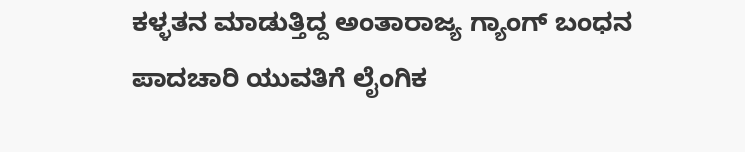ಕಳ್ಳತನ ಮಾಡುತ್ತಿದ್ದ ಅಂತಾರಾಜ್ಯ ಗ್ಯಾಂಗ್ ಬಂಧನ
ಪಾದಚಾರಿ ಯುವತಿಗೆ ಲೈಂಗಿಕ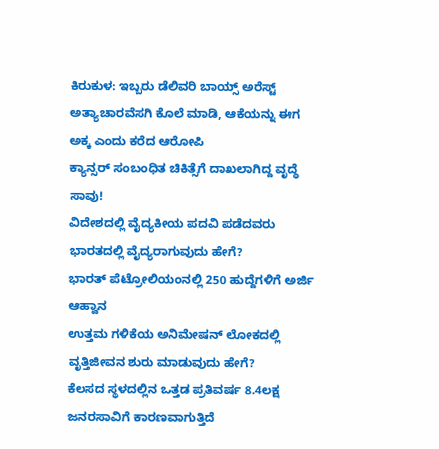ಕಿರುಕುಳ: ಇಬ್ಬರು ಡೆಲಿವರಿ ಬಾಯ್ಸ್ ಅರೆಸ್ಟ್
ಅತ್ಯಾಚಾರವೆಸಗಿ ಕೊಲೆ ಮಾಡಿ, ಆಕೆಯನ್ನು ಈಗ ಅಕ್ಕ ಎಂದು ಕರೆದ ಆರೋಪಿ
ಕ್ಯಾನ್ಸರ್ ಸಂಬಂಧಿತ ಚಿಕಿತ್ಸೆಗೆ ದಾಖಲಾಗಿದ್ದ ವೃದ್ಧೆ ಸಾವು!
ವಿದೇಶದಲ್ಲಿ ವೈದ್ಯಕೀಯ ಪದವಿ ಪಡೆದವರು ಭಾರತದಲ್ಲಿ ವೈದ್ಯರಾಗುವುದು ಹೇಗೆ?
ಭಾರತ್ ಪೆಟ್ರೋಲಿಯಂನಲ್ಲಿ 250 ಹುದ್ದೆಗಳಿಗೆ ಅರ್ಜಿ ಆಹ್ವಾನ
ಉತ್ತಮ ಗಳಿಕೆಯ ಅನಿಮೇಷನ್ ಲೋಕದಲ್ಲಿ ವೃತ್ತಿಜೀವನ ಶುರು ಮಾಡುವುದು ಹೇಗೆ?
ಕೆಲಸದ ಸ್ಥಳದಲ್ಲಿನ ಒತ್ತಡ ಪ್ರತಿವರ್ಷ 8.4ಲಕ್ಷ ಜನರಸಾವಿಗೆ ಕಾರಣವಾಗುತ್ತಿದೆ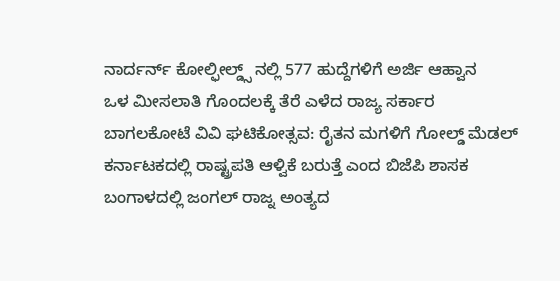ನಾರ್ದರ್ನ್ ಕೋಲ್ಫೀಲ್ಡ್ಸ್ ನಲ್ಲಿ 577 ಹುದ್ದೆಗಳಿಗೆ ಅರ್ಜಿ ಆಹ್ವಾನ
ಒಳ ಮೀಸಲಾತಿ ಗೊಂದಲಕ್ಕೆ ತೆರೆ ಎಳೆದ ರಾಜ್ಯ ಸರ್ಕಾರ
ಬಾಗಲಕೋಟೆ ವಿವಿ ಘಟಿಕೋತ್ಸವ: ರೈತನ ಮಗಳಿಗೆ ಗೋಲ್ಡ್ ಮೆಡಲ್
ಕರ್ನಾಟಕದಲ್ಲಿ ರಾಷ್ಟ್ರಪತಿ ಆಳ್ವಿಕೆ ಬರುತ್ತೆ ಎಂದ ಬಿಜೆಪಿ ಶಾಸಕ
ಬಂಗಾಳದಲ್ಲಿ ಜಂಗಲ್ ರಾಜ್ನ ಅಂತ್ಯದ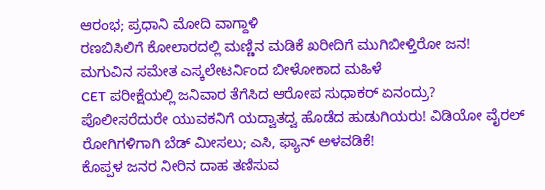ಆರಂಭ; ಪ್ರಧಾನಿ ಮೋದಿ ವಾಗ್ದಾಳಿ
ರಣಬಿಸಿಲಿಗೆ ಕೋಲಾರದಲ್ಲಿ ಮಣ್ಣಿನ ಮಡಿಕೆ ಖರೀದಿಗೆ ಮುಗಿಬೀಳ್ತಿರೋ ಜನ!
ಮಗುವಿನ ಸಮೇತ ಎಸ್ಕಲೇಟರ್ನಿಂದ ಬೀಳೋಕಾದ ಮಹಿಳೆ
CET ಪರೀಕ್ಷೆಯಲ್ಲಿ ಜನಿವಾರ ತೆಗೆಸಿದ ಆರೋಪ ಸುಧಾಕರ್ ಏನಂದ್ರು?
ಪೊಲೀಸರೆದುರೇ ಯುವಕನಿಗೆ ಯದ್ವಾತದ್ವ ಹೊಡೆದ ಹುಡುಗಿಯರು! ವಿಡಿಯೋ ವೈರಲ್
ರೋಗಿಗಳಿಗಾಗಿ ಬೆಡ್ ಮೀಸಲು; ಎಸಿ, ಫ್ಯಾನ್ ಅಳವಡಿಕೆ!
ಕೊಪ್ಪಳ ಜನರ ನೀರಿನ ದಾಹ ತಣಿಸುವ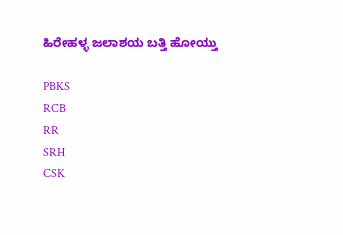ಹಿರೇಹಳ್ಳ ಜಲಾಶಯ ಬತ್ತಿ ಹೋಯ್ತು

PBKS
RCB
RR
SRH
CSK